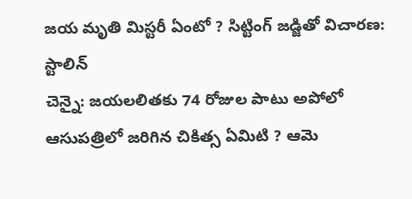జయ మృతి మిస్టరీ ఏంటో ? సిట్టింగ్ జడ్జితో విచారణ: స్టాలిన్
చెన్నై: జయలలితకు 74 రోజుల పాటు అపోలో ఆసుపత్రిలో జరిగిన చికిత్స ఏమిటి ? ఆమె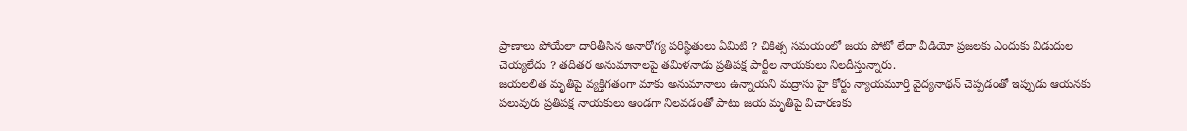ప్రాణాలు పోయేలా దారితీసిన అనారోగ్య పరిస్థితులు ఏమిటి ? చికిత్స సమయంలో జయ పోటో లేదా వీడియో ప్రజలకు ఎందుకు విడుదుల చెయ్యలేదు ? తదితర అనుమానాలపై తమిళనాడు ప్రతిపక్ష పార్టీల నాయకులు నిలదీస్తున్నారు.
జయలలిత మృతిపై వ్యక్తిగతంగా మాకు అనుమానాలు ఉన్నాయని మద్రాసు హై కోర్టు న్యాయమూర్తి వైద్యనాథన్ చెప్పడంతో ఇప్పుడు ఆయనకు పలువురు ప్రతిపక్ష నాయకులు ఆండగా నిలవడంతో పాటు జయ మృతిపై విచారణకు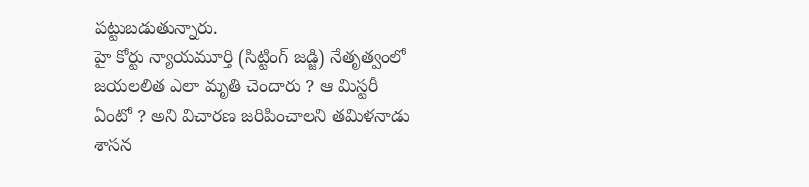పట్టుబడుతున్నారు.
హై కోర్టు న్యాయమూర్తి (సిట్టింగ్ జడ్జి) నేతృత్వంలో జయలలిత ఎలా మృతి చెందారు ? ఆ మిస్టరీ ఏంటో ? అని విచారణ జరిపించాలని తమిళనాడు శాసన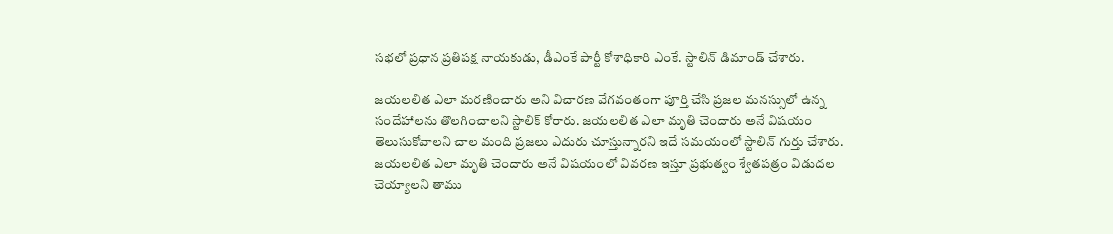సభలో ప్రధాన ప్రతిపక్ష నాయకుడు, డీఎంకే పార్టీ కోశాధికారి ఎంకే. స్టాలిన్ డిమాండ్ చేశారు.

జయలలిత ఎలా మరణించారు అని విచారణ వేగవంతంగా పూర్తి చేసి ప్రజల మనస్సులో ఉన్న సందేహాలను తొలగించాలని స్టాలిక్ కోరారు. జయలలిత ఎలా మృతి చెందారు అనే విషయం తెలుసుకోవాలని చాల మంది ప్రజలు ఎదురు చూస్తున్నారని ఇదే సమయంలో స్టాలిన్ గుర్తు చేశారు.
జయలలిత ఎలా మృతి చెందారు అనే విషయంలో వివరణ ఇస్తూ ప్రభుత్వం శ్వేతపత్రం విడుదల చెయ్యాలని తాము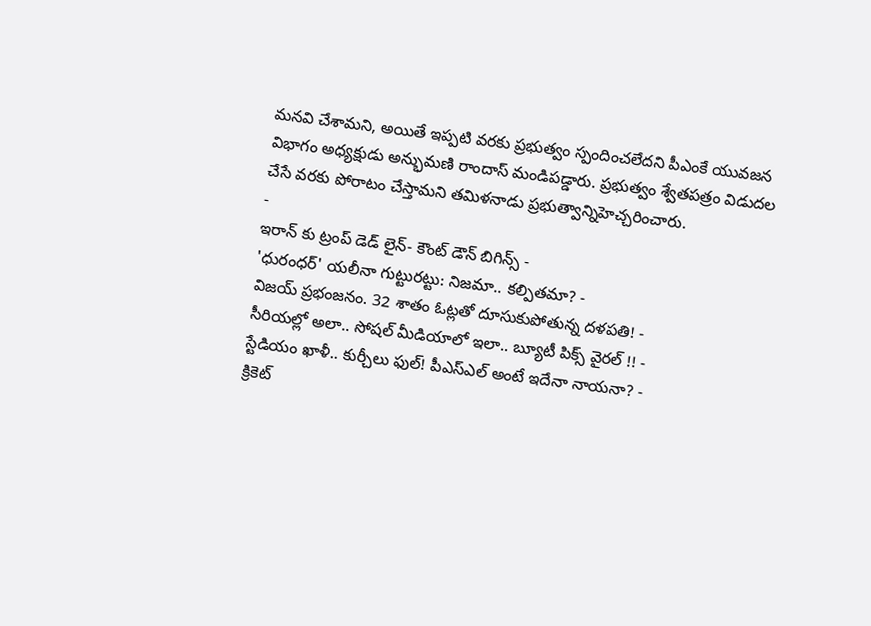మనవి చేశామని, అయితే ఇప్పటి వరకు ప్రభుత్వం స్పందించలేదని పీఎంకే యువజన విభాగం అధ్యక్షుడు అన్భుమణి రాందాస్ మండిపడ్డారు. ప్రభుత్వం శ్వేతపత్రం విడుదల చేసే వరకు పోరాటం చేస్తామని తమిళనాడు ప్రభుత్వాన్నిహెచ్చరించారు.
-
ఇరాన్ కు ట్రంప్ డెడ్ లైన్- కౌంట్ డౌన్ బిగిన్స్ -
'ధురంధర్' యలీనా గుట్టురట్టు: నిజమా.. కల్పితమా? -
విజయ్ ప్రభంజనం. 32 శాతం ఓట్లతో దూసుకుపోతున్న దళపతి! -
సీరియల్లో అలా.. సోషల్ మీడియాలో ఇలా.. బ్యూటీ పిక్స్ వైరల్ !! -
స్టేడియం ఖాళీ.. కుర్చీలు ఫుల్! పీఎస్ఎల్ అంటే ఇదేనా నాయనా? -
క్రికెట్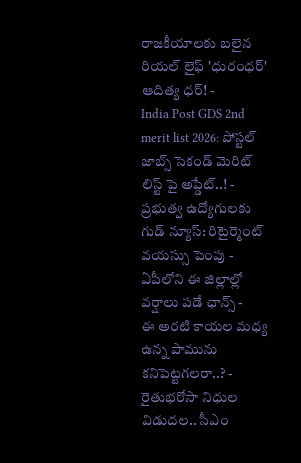రాజకీయాలకు బలైన రియల్ లైఫ్ 'ధురంధర్' ఆదిత్య ధర్! -
India Post GDS 2nd merit list 2026: పోస్టల్ జాబ్స్ సెకండ్ మెరిట్ లిస్ట్ పై అప్డేట్..! -
ప్రభుత్వ ఉద్యోగులకు గుడ్ న్యూస్: రిటైర్మెంట్ వయస్సు పెంపు -
ఏపీలోని ఈ జిల్లాల్లో వర్షాలు పడే ఛాన్స్ -
ఈ అరటి కాయల మధ్య ఉన్న పామును కనిపెట్టగలరా..? -
రైతుభరోసా నిధుల విడుదల.. సీఎం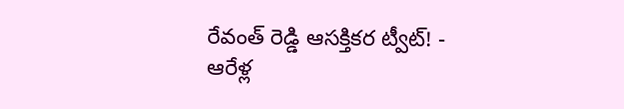రేవంత్ రెడ్డి ఆసక్తికర ట్వీట్! -
ఆరేళ్ల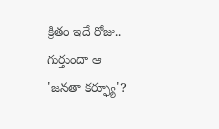క్రితం ఇదే రోజు.. గుర్తుందా ఆ 'జనతా కర్ఫ్యూ'?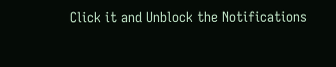Click it and Unblock the Notifications